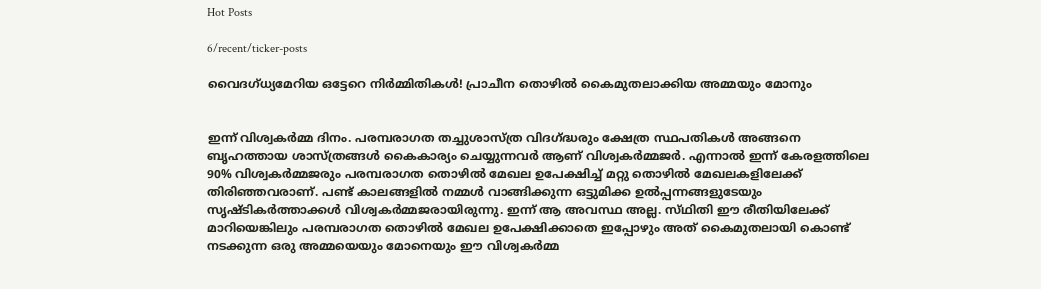Hot Posts

6/recent/ticker-posts

വൈദഗ്ധ്യമേറിയ ഒട്ടേറെ നിര്‍മ്മിതികള്‍! പ്രാചീന തൊഴിൽ കൈമുതലാക്കിയ അമ്മയും മോനും


ഇന്ന് വിശ്വകർമ്മ ദിനം. പരമ്പരാഗത തച്ചുശാസ്ത്ര വിദഗ്ദ്ധരും ക്ഷേത്ര സ്ഥപതികൾ അങ്ങനെ ബൃഹത്തായ ശാസ്ത്രങ്ങൾ കൈകാര്യം ചെയ്യുന്നവർ ആണ് വിശ്വകർമ്മജർ. എന്നാൽ ഇന്ന് കേരളത്തിലെ 90% വിശ്വകർമ്മജരും പരമ്പരാഗത തൊഴിൽ മേഖല ഉപേക്ഷിച്ച് മറ്റു തൊഴിൽ മേഖലകളിലേക്ക് തിരിഞ്ഞവരാണ്. പണ്ട് കാലങ്ങളിൽ നമ്മൾ വാങ്ങിക്കുന്ന ഒട്ടുമിക്ക ഉൽപ്പന്നങ്ങളുടേയും സൃഷ്ടികർത്താക്കൾ വിശ്വകർമ്മജരായിരുന്നു. ഇന്ന് ആ അവസ്ഥ അല്ല. സ്‌ഥിതി ഈ രീതിയിലേക്ക് മാറിയെങ്കിലും പരമ്പരാഗത തൊഴിൽ മേഖല ഉപേക്ഷിക്കാതെ ഇപ്പോഴും അത് കൈമുതലായി കൊണ്ട് നടക്കുന്ന ഒരു അമ്മയെയും മോനെയും ഈ വിശ്വകർമ്മ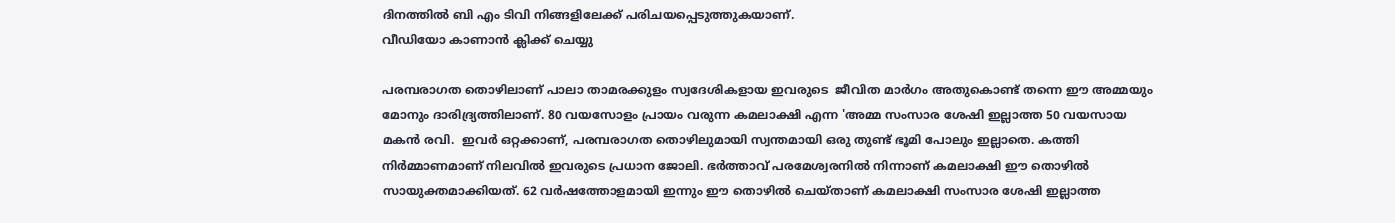ദിനത്തിൽ ബി എം ടിവി നിങ്ങളിലേക്ക് പരിചയപ്പെടുത്തുകയാണ്.
വീഡിയോ കാണാന്‍ ക്ലിക്ക് ചെയ്യു

പരമ്പരാഗത തൊഴിലാണ് പാലാ താമരക്കുളം സ്വദേശികളായ ഇവരുടെ  ജീവിത മാർഗം അതുകൊണ്ട് തന്നെ ഈ അമ്മയും മോനും ദാരിദ്ര്യത്തിലാണ്. 80 വയസോളം പ്രായം വരുന്ന കമലാക്ഷി എന്ന 'അമ്മ സംസാര ശേഷി ഇല്ലാത്ത 50 വയസായ മകൻ രവി.  ഇവർ ഒറ്റക്കാണ്, പരമ്പരാഗത തൊഴിലുമായി സ്വന്തമായി ഒരു തുണ്ട് ഭൂമി പോലും ഇല്ലാതെ. കത്തി നിർമ്മാണമാണ് നിലവിൽ ഇവരുടെ പ്രധാന ജോലി. ഭർത്താവ് പരമേശ്വരനിൽ നിന്നാണ് കമലാക്ഷി ഈ തൊഴിൽ സായുക്തമാക്കിയത്. 62 വർഷത്തോളമായി ഇന്നും ഈ തൊഴിൽ ചെയ്താണ് കമലാക്ഷി സംസാര ശേഷി ഇല്ലാത്ത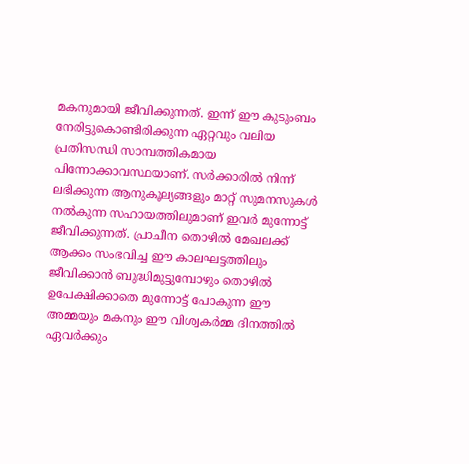മകനുമായി ജീവിക്കുന്നത്. ഇന്ന് ഈ കുടുംബം നേരിട്ടുകൊണ്ടിരിക്കുന്ന ഏറ്റവും വലിയ പ്രതിസന്ധി സാമ്പത്തികമായ പിന്നോക്കാവസ്ഥയാണ്. സർക്കാരിൽ നിന്ന് ലഭിക്കുന്ന ആനുകൂല്യങ്ങളും മാറ്റ് സുമനസുകൾ നൽകുന്ന സഹായത്തിലുമാണ് ഇവർ മുന്നോട്ട് ജീവിക്കുന്നത്. പ്രാചീന തൊഴിൽ മേഖലക്ക് ആക്കം സംഭവിച്ച ഈ കാലഘട്ടത്തിലും ജീവിക്കാൻ ബുദ്ധിമുട്ടുമ്പോഴും തൊഴിൽ ഉപേക്ഷിക്കാതെ മുന്നോട്ട് പോകുന്ന ഈ അമ്മയും മകനും ഈ വിശ്വകർമ്മ ദിനത്തിൽ ഏവർക്കും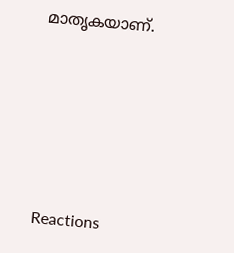മാതൃകയാണ്.







Reactions